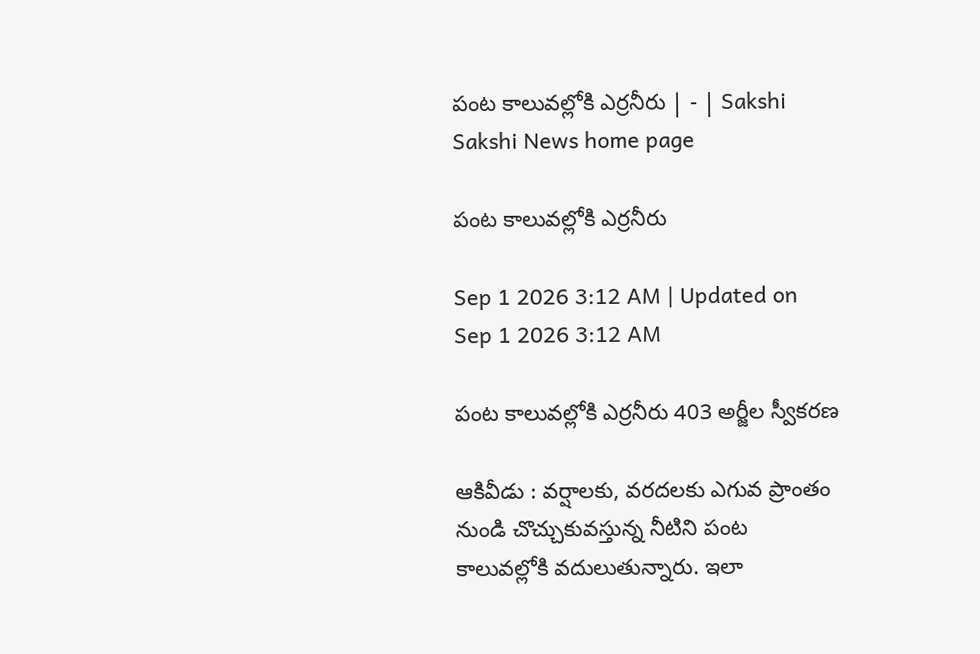పంట కాలువల్లోకి ఎర్రనీరు | - | Sakshi
Sakshi News home page

పంట కాలువల్లోకి ఎర్రనీరు

Sep 1 2026 3:12 AM | Updated on Sep 1 2026 3:12 AM

పంట కాలువల్లోకి ఎర్రనీరు 403 అర్జీల స్వీకరణ

ఆకివీడు : వర్షాలకు, వరదలకు ఎగువ ప్రాంతం నుండి చొచ్చుకువస్తున్న నీటిని పంట కాలువల్లోకి వదులుతున్నారు. ఇలా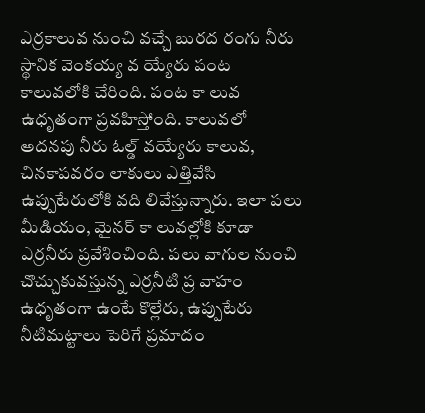ఎర్రకాలువ నుంచి వచ్చే బురద రంగు నీరు స్థానిక వెంకయ్య వ య్యేరు పంట కాలువలోకి చేరింది. పంట కా లువ ఉధృతంగా ప్రవహిస్తోంది. కాలువలో అదనపు నీరు ఓల్డ్‌ వయ్యేరు కాలువ, చినకాపవరం లాకులు ఎత్తివేసి ఉప్పుటేరులోకి వది లివేస్తున్నారు. ఇలా పలు మీడియం, మైనర్‌ కా లువల్లోకి కూడా ఎర్రనీరు ప్రవేశించింది. పలు వాగుల నుంచి చొచ్చుకువస్తున్న ఎర్రనీటి ప్ర వాహం ఉధృతంగా ఉంటే కొల్లేరు, ఉప్పుటేరు నీటిమట్టాలు పెరిగే ప్రమాదం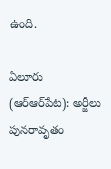ఉంది.

ఏలూరు (ఆర్‌ఆర్‌పేట): అర్జీలు పునరావృతం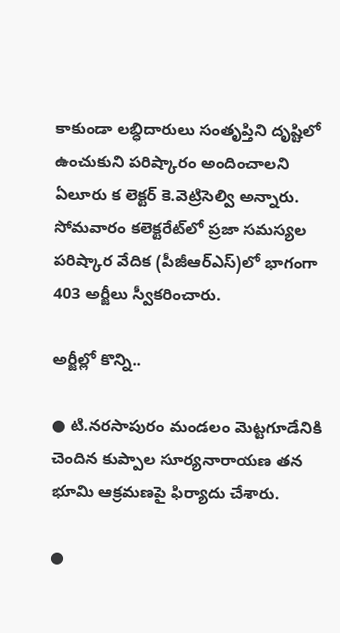కాకుండా లబ్ధిదారులు సంతృప్తిని దృష్టిలో ఉంచుకుని పరిష్కారం అందించాలని ఏలూరు క లెక్టర్‌ కె.వెట్రిసెల్వి అన్నారు. సోమవారం కలెక్టరేట్‌లో ప్రజా సమస్యల పరిష్కార వేదిక (పీజీఆర్‌ఎస్‌)లో భాగంగా 403 అర్జీలు స్వీకరించారు.

అర్జీల్లో కొన్ని..

● టి.నరసాపురం మండలం మెట్టగూడేనికి చెందిన కుప్పాల సూర్యనారాయణ తన భూమి ఆక్రమణపై ఫిర్యాదు చేశారు.

●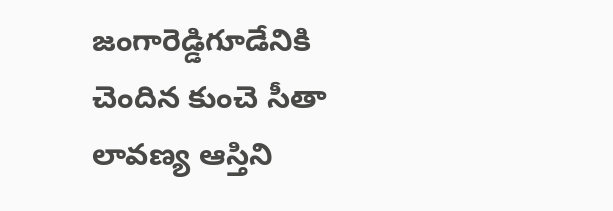జంగారెడ్డిగూడేనికి చెందిన కుంచె సీతా లావణ్య ఆస్తిని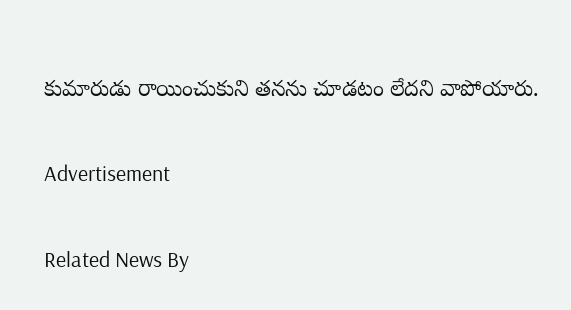కుమారుడు రాయించుకుని తనను చూడటం లేదని వాపోయారు.

Advertisement

Related News By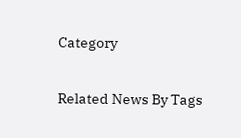Category

Related News By Tags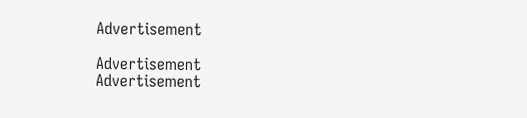Advertisement

Advertisement
Advertisement